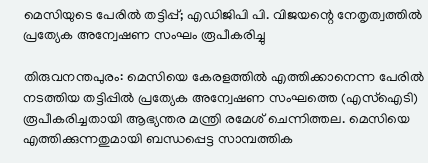മെസിയുടെ പേരിൽ തട്ടിപ്പ്; എഡിജിപി പി. വിജയന്റെ നേതൃത്വത്തിൽ പ്രത്യേക അന്വേഷണ സംഘം രൂപീകരിച്ചു

തിരുവനന്തപുരം: മെസിയെ കേരളത്തിൽ എത്തിക്കാനെന്ന പേരിൽ നടത്തിയ തട്ടിപ്പിൽ പ്രത്യേക അന്വേഷണ സംഘത്തെ (എസ്‌ഐടി) രൂപീകരിച്ചതായി ആഭ്യന്തര മന്ത്രി രമേശ് ചെന്നിത്തല. മെസിയെ എത്തിക്കുന്നതുമായി ബന്ധപ്പെട്ട സാമ്പത്തിക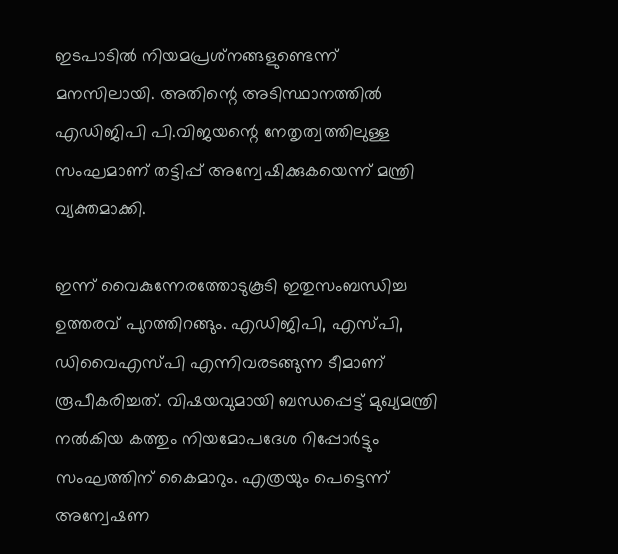ഇടപാടിൽ നിയമപ്രശ്‌നങ്ങളുണ്ടെന്ന് മനസിലായി. അതിന്റെ അടിസ്ഥാനത്തിൽ എഡിജിപി പി.വിജയന്റെ നേതൃത്വത്തിലുള്ള സംഘമാണ് തട്ടിപ്പ് അന്വേഷിക്കുകയെന്ന് മന്ത്രി വ്യക്തമാക്കി.

ഇന്ന് വൈകുന്നേരത്തോടുകൂടി ഇതുസംബന്ധിച്ച ഉത്തരവ് പുറത്തിറങ്ങും. എഡിജിപി, എസ്‌പി, ഡിവൈഎസ്‌‌പി എന്നിവരടങ്ങുന്ന ടീമാണ് രൂപീകരിച്ചത്. വിഷയവുമായി ബന്ധപ്പെട്ട് മുഖ്യമന്ത്രി നൽകിയ കത്തും നിയമോപദേശ റിപ്പോർട്ടും സംഘത്തിന് കൈമാറും. എത്രയും പെട്ടെന്ന് അന്വേഷണ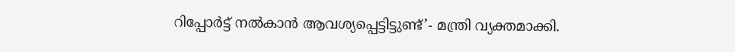റിപ്പോ‌ർട്ട് നൽകാൻ ആവശ്യപ്പെട്ടിട്ടുണ്ട്’- മന്ത്രി വ്യക്തമാക്കി.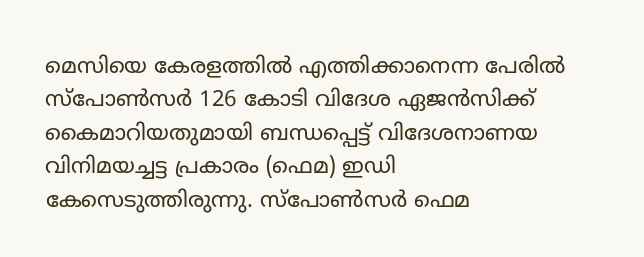മെസിയെ കേരളത്തിൽ എത്തിക്കാനെന്ന പേരിൽ സ്പോൺസർ 126 കോടി വിദേശ ഏജൻസിക്ക് കൈമാറിയതുമായി ബന്ധപ്പെട്ട് വിദേശനാണയ വിനിമയച്ചട്ട പ്രകാരം (ഫെമ) ഇഡി കേസെടുത്തിരുന്നു. സ്പോൺസർ ഫെമ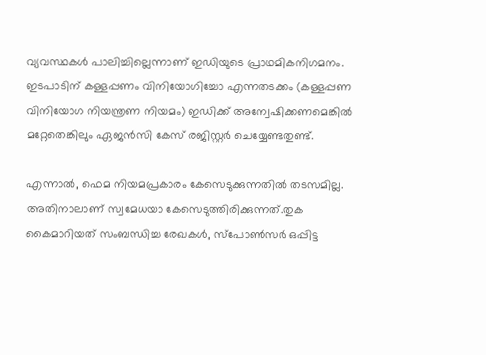വ്യവസ്ഥകൾ പാലിച്ചില്ലെന്നാണ് ഇഡിയുടെ പ്രാഥമികനിഗമനം. ഇടപാടിന് കള്ളപ്പണം വിനിയോഗിച്ചോ എന്നതടക്കം (കള്ളപ്പണ വിനിയോഗ നിയന്ത്രണ നിയമം) ഇഡിക്ക് അന്വേഷിക്കണമെങ്കിൽ മറ്റേതെങ്കിലും ഏജൻസി കേസ് രജിസ്റ്റർ ചെയ്യേണ്ടതുണ്ട്.

എന്നാൽ, ഫെമ നിയമപ്രകാരം കേസെടുക്കുന്നതിൽ തടസമില്ല. അതിനാലാണ് സ്വമേധയാ കേസെടുത്തിരിക്കുന്നത്.തുക കൈമാറിയത് സംബന്ധിച്ച രേഖകൾ, സ്‌പോൺസർ ഒപ്പിട്ട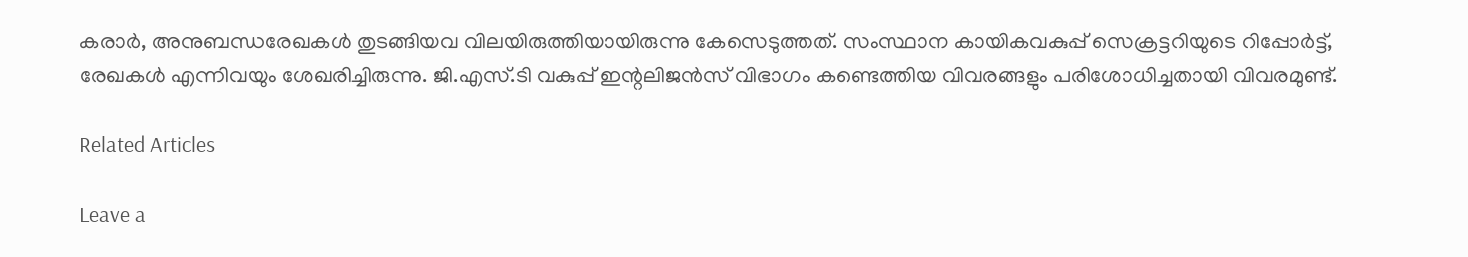കരാർ, അനുബന്ധരേഖകൾ തുടങ്ങിയവ വിലയിരുത്തിയായിരുന്നു കേസെടുത്തത്. സംസ്ഥാന കായികവകുപ്പ് സെക്രട്ടറിയുടെ റിപ്പോർട്ട്, രേഖകൾ എന്നിവയും ശേഖരിച്ചിരുന്നു. ജി.എസ്.ടി വകുപ്പ് ഇന്റലിജൻസ് വിഭാഗം കണ്ടെത്തിയ വിവരങ്ങളും പരിശോധിച്ചതായി വിവരമുണ്ട്.

Related Articles

Leave a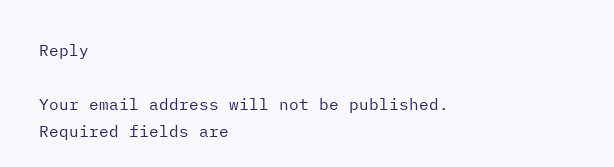Reply

Your email address will not be published. Required fields are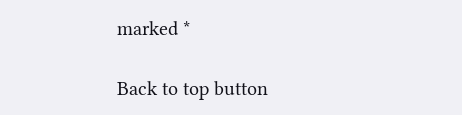marked *

Back to top button